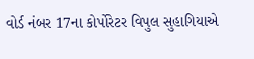વોર્ડ નંબર 17ના કોર્પોરેટર વિપુલ સુહાગિયાએ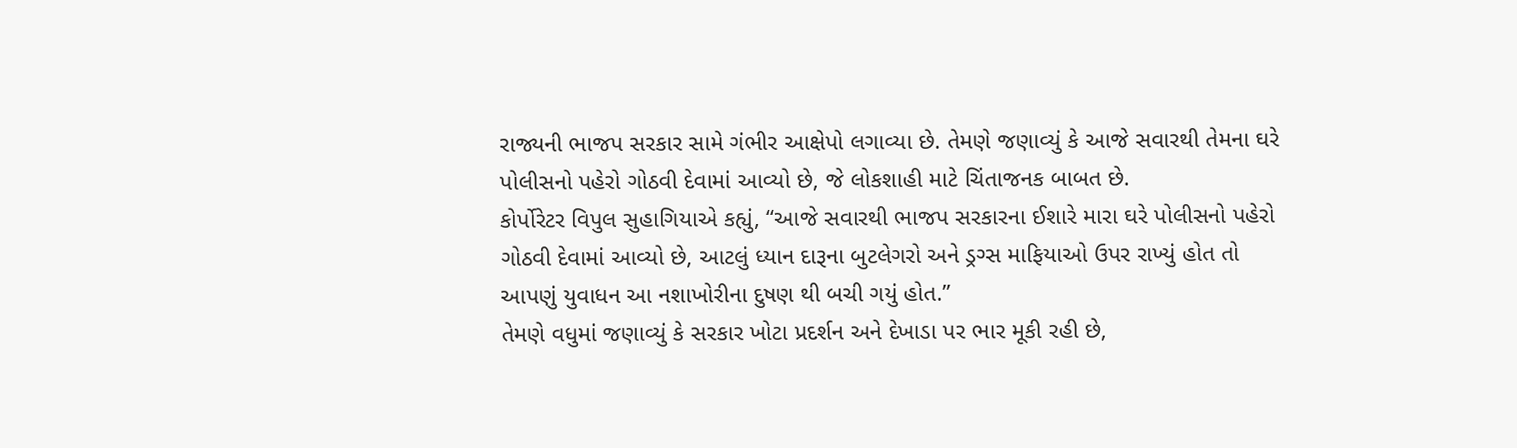રાજ્યની ભાજપ સરકાર સામે ગંભીર આક્ષેપો લગાવ્યા છે. તેમણે જણાવ્યું કે આજે સવારથી તેમના ઘરે પોલીસનો પહેરો ગોઠવી દેવામાં આવ્યો છે, જે લોકશાહી માટે ચિંતાજનક બાબત છે.
કોર્પોરેટર વિપુલ સુહાગિયાએ કહ્યું, “આજે સવારથી ભાજપ સરકારના ઈશારે મારા ઘરે પોલીસનો પહેરો ગોઠવી દેવામાં આવ્યો છે, આટલું ધ્યાન દારૂના બુટલેગરો અને ડ્રગ્સ માફિયાઓ ઉપર રાખ્યું હોત તો આપણું યુવાધન આ નશાખોરીના દુષણ થી બચી ગયું હોત.”
તેમણે વધુમાં જણાવ્યું કે સરકાર ખોટા પ્રદર્શન અને દેખાડા પર ભાર મૂકી રહી છે,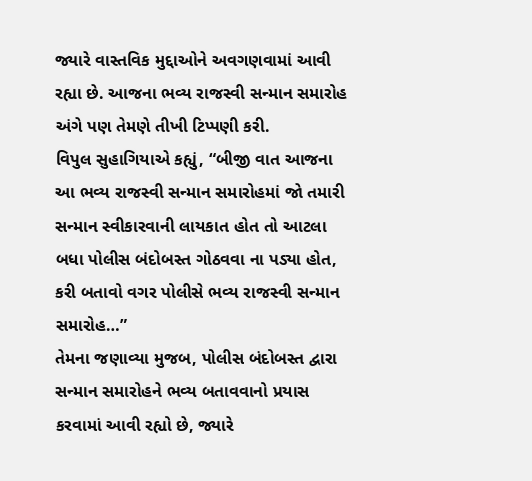જ્યારે વાસ્તવિક મુદ્દાઓને અવગણવામાં આવી રહ્યા છે. આજના ભવ્ય રાજસ્વી સન્માન સમારોહ અંગે પણ તેમણે તીખી ટિપ્પણી કરી.
વિપુલ સુહાગિયાએ કહ્યું, “બીજી વાત આજના આ ભવ્ય રાજસ્વી સન્માન સમારોહમાં જો તમારી સન્માન સ્વીકારવાની લાયકાત હોત તો આટલા બધા પોલીસ બંદોબસ્ત ગોઠવવા ના પડ્યા હોત, કરી બતાવો વગર પોલીસે ભવ્ય રાજસ્વી સન્માન સમારોહ…”
તેમના જણાવ્યા મુજબ, પોલીસ બંદોબસ્ત દ્વારા સન્માન સમારોહને ભવ્ય બતાવવાનો પ્રયાસ કરવામાં આવી રહ્યો છે, જ્યારે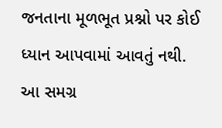જનતાના મૂળભૂત પ્રશ્નો પર કોઈ ધ્યાન આપવામાં આવતું નથી. આ સમગ્ર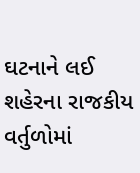ઘટનાને લઈ શહેરના રાજકીય વર્તુળોમાં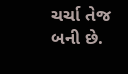ચર્ચા તેજ બની છે.